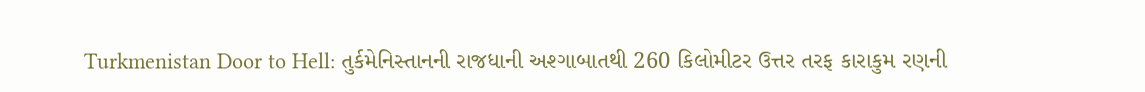Turkmenistan Door to Hell: તુર્કમેનિસ્તાનની રાજધાની અશ્ગાબાતથી 260 કિલોમીટર ઉત્તર તરફ કારાકુમ રણની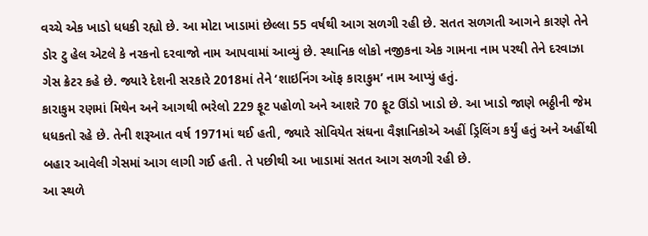વચ્ચે એક ખાડો ધધકી રહ્યો છે. આ મોટા ખાડામાં છેલ્લા 55 વર્ષથી આગ સળગી રહી છે. સતત સળગતી આગને કારણે તેને ડોર ટુ હેલ એટલે કે નરકનો દરવાજો નામ આપવામાં આવ્યું છે. સ્થાનિક લોકો નજીકના એક ગામના નામ પરથી તેને દરવાઝા ગેસ ક્રેટર કહે છે. જ્યારે દેશની સરકારે 2018માં તેને ‘શાઇનિંગ ઑફ કારાકુમ’ નામ આપ્યું હતું.
કારાકુમ રણમાં મિથેન અને આગથી ભરેલો 229 ફૂટ પહોળો અને આશરે 70 ફૂટ ઊંડો ખાડો છે. આ ખાડો જાણે ભઠ્ઠીની જેમ ધધકતો રહે છે. તેની શરૂઆત વર્ષ 1971માં થઈ હતી, જ્યારે સોવિયેત સંઘના વૈજ્ઞાનિકોએ અહીં ડ્રિલિંગ કર્યું હતું અને અહીંથી બહાર આવેલી ગેસમાં આગ લાગી ગઈ હતી. તે પછીથી આ ખાડામાં સતત આગ સળગી રહી છે.
આ સ્થળે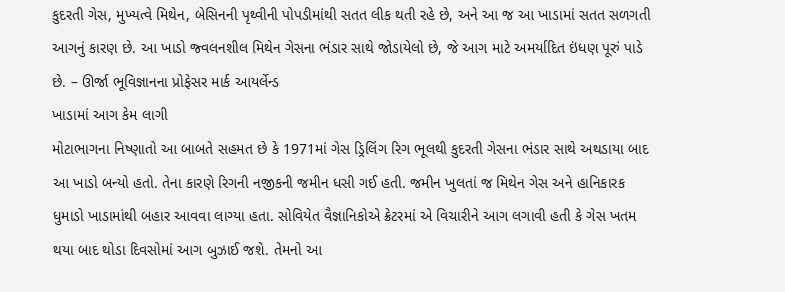કુદરતી ગેસ, મુખ્યત્વે મિથેન, બેસિનની પૃથ્વીની પોપડીમાંથી સતત લીક થતી રહે છે, અને આ જ આ ખાડામાં સતત સળગતી આગનું કારણ છે. આ ખાડો જ્વલનશીલ મિથેન ગેસના ભંડાર સાથે જોડાયેલો છે, જે આગ માટે અમર્યાદિત ઇંધણ પૂરું પાડે છે. – ઊર્જા ભૂવિજ્ઞાનના પ્રોફેસર માર્ક આયર્લેન્ડ
ખાડામાં આગ કેમ લાગી
મોટાભાગના નિષ્ણાતો આ બાબતે સહમત છે કે 1971માં ગેસ ડ્રિલિંગ રિગ ભૂલથી કુદરતી ગેસના ભંડાર સાથે અથડાયા બાદ આ ખાડો બન્યો હતો. તેના કારણે રિગની નજીકની જમીન ધસી ગઈ હતી. જમીન ખુલતાં જ મિથેન ગેસ અને હાનિકારક ધુમાડો ખાડામાંથી બહાર આવવા લાગ્યા હતા. સોવિયેત વૈજ્ઞાનિકોએ ક્રેટરમાં એ વિચારીને આગ લગાવી હતી કે ગેસ ખતમ થયા બાદ થોડા દિવસોમાં આગ બુઝાઈ જશે. તેમનો આ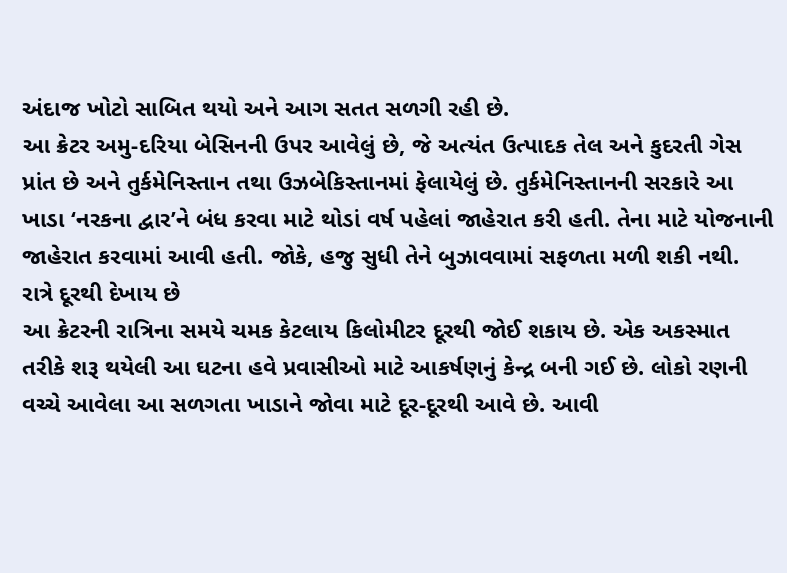અંદાજ ખોટો સાબિત થયો અને આગ સતત સળગી રહી છે.
આ ક્રેટર અમુ-દરિયા બેસિનની ઉપર આવેલું છે, જે અત્યંત ઉત્પાદક તેલ અને કુદરતી ગેસ પ્રાંત છે અને તુર્કમેનિસ્તાન તથા ઉઝબેકિસ્તાનમાં ફેલાયેલું છે. તુર્કમેનિસ્તાનની સરકારે આ ખાડા ‘નરકના દ્વાર’ને બંધ કરવા માટે થોડાં વર્ષ પહેલાં જાહેરાત કરી હતી. તેના માટે યોજનાની જાહેરાત કરવામાં આવી હતી. જોકે, હજુ સુધી તેને બુઝાવવામાં સફળતા મળી શકી નથી.
રાત્રે દૂરથી દેખાય છે
આ ક્રેટરની રાત્રિના સમયે ચમક કેટલાય કિલોમીટર દૂરથી જોઈ શકાય છે. એક અકસ્માત તરીકે શરૂ થયેલી આ ઘટના હવે પ્રવાસીઓ માટે આકર્ષણનું કેન્દ્ર બની ગઈ છે. લોકો રણની વચ્ચે આવેલા આ સળગતા ખાડાને જોવા માટે દૂર-દૂરથી આવે છે. આવી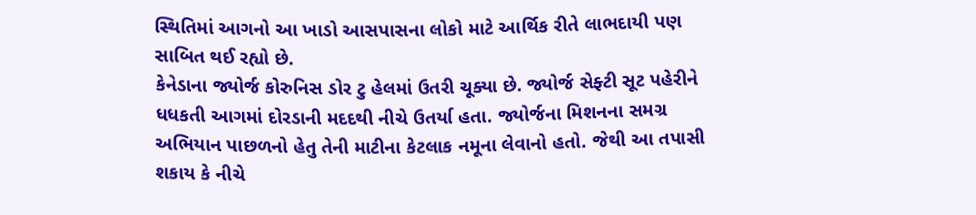સ્થિતિમાં આગનો આ ખાડો આસપાસના લોકો માટે આર્થિક રીતે લાભદાયી પણ સાબિત થઈ રહ્યો છે.
કેનેડાના જ્યોર્જ કોરુનિસ ડોર ટુ હેલમાં ઉતરી ચૂક્યા છે. જ્યોર્જ સેફ્ટી સૂટ પહેરીને ધધકતી આગમાં દોરડાની મદદથી નીચે ઉતર્યા હતા. જ્યોર્જના મિશનના સમગ્ર અભિયાન પાછળનો હેતુ તેની માટીના કેટલાક નમૂના લેવાનો હતો. જેથી આ તપાસી શકાય કે નીચે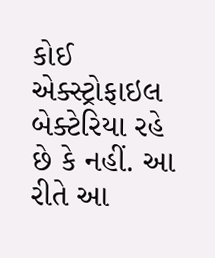કોઈ એક્સ્ટ્રોફાઇલ બેક્ટેરિયા રહે છે કે નહીં. આ રીતે આ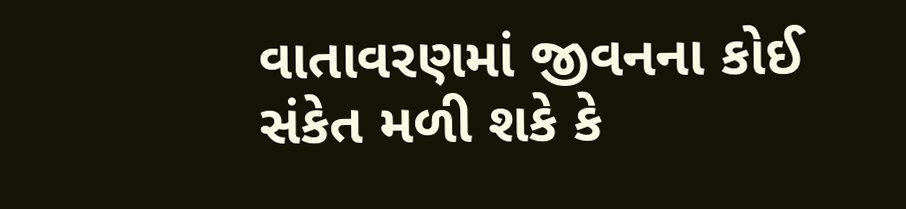વાતાવરણમાં જીવનના કોઈ સંકેત મળી શકે કે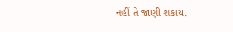નહીં તે જાણી શકાય.